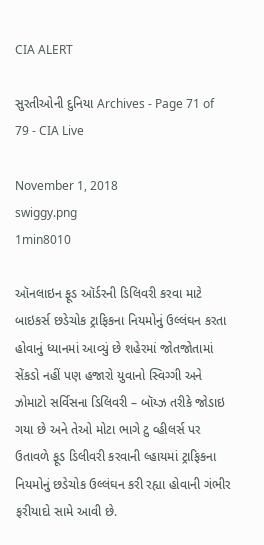CIA ALERT

સુરતીઓની દુનિયા Archives - Page 71 of 79 - CIA Live

November 1, 2018
swiggy.png
1min8010

ઑનલાઇન ફૂડ ઑર્ડરની ડિલિવરી કરવા માટે બાઇકર્સ છડેચોક ટ્રાફિકના નિયમોનું ઉલ્લંઘન કરતા હોવાનું ધ્યાનમાં આવ્યું છે શહેરમાં જોતજોતામાં સેંકડો નહીં પણ હજારો યુવાનો સ્વિગ્ગી અને ઝોમાટો સર્વિસના ડિલિવરી – બૉય્ઝ તરીકે જોડાઇ ગયા છે અને તેઓ મોટા ભાગે ટુ વ્હીલર્સ પર ઉતાવળે ફૂડ ડિલીવરી કરવાની લ્હાયમાં ટ્રાફિકના નિયમોનું છડેચોક ઉલ્લંઘન કરી રહ્યા હોવાની ગંભીર ફરીયાદો સામે આવી છે.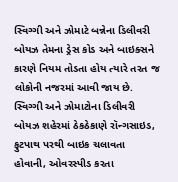સ્વિગ્ગી અને ઝોમાટે બન્નેના ડિલીવરી બોયઝ તેમના ડ્રેસ કોડ અને બાઇક્સને કારણે નિયમ તોડતા હોય ત્યારે તરત જ લોકોની નજરમાં આવી જાય છે. સ્વિગ્ગી અને ઝોમાટોના ડિલીવરી બોયઝ શહેરમાં ઠેકઠેકાણે રૉન્ગસાઇડ, ફુટપાથ પરથી બાઇક ચલાવતા હોવાની, ઓવરસ્પીડ કરતા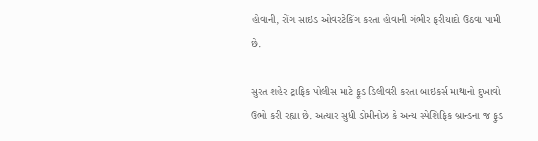હોવાની, રોંગ સાઇડ ઓવરટેકિંગ કરતા હોવાની ગંભીર ફરીયાદો ઉઠવા પામી છે.

સુરત શહેર ટ્રાફિક પોલીસ માટે ફૂડ ડિલીવરી કરતા બાઇકર્સ માથાનો દુખાવો ઉભો કરી રહ્યા છે. અત્યાર સુધી ડોમીનોઝ કે અન્ય સ્પેશિફિક બ્રાન્ડના જ ફુડ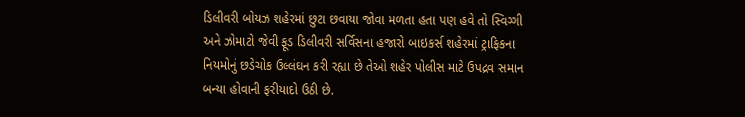ડિલીવરી બોયઝ શહેરમાં છુટા છવાયા જોવા મળતા હતા પણ હવે તો સ્વિગ્ગી અને ઝોમાટો જેવી ફૂડ ડિલીવરી સર્વિસના હજારો બાઇકર્સ શહેરમાં ટ્રાફિકના નિયમોનું છડેચોક ઉલ્લંઘન કરી રહ્યા છે તેઓ શહેર પોલીસ માટે ઉપદ્રવ સમાન બન્યા હોવાની ફરીયાદો ઉઠી છે.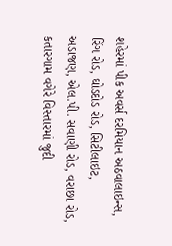શહેરમાં પીક અવર્સ દરમિયાન અઠવાલાઇન્સ, રિંગ રોડ, ઘોડદોડ રોડ, સિટીલાઇટ, અડાજણ, એલ.પી. સવાણી રોડ, વરાછા રોડ, કતારગામ વગેરે વિસ્તારમાં જુદી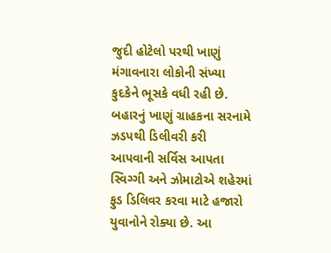જુદી હોટેલો પરથી ખાણું મંગાવનારા લોકોની સંખ્યા કુદકેને ભૂસકે વધી રહી છે. બહારનું ખાણું ગ્રાહકના સરનામે ઝડપથી ડિલીવરી કરી આપવાની સર્વિસ આપતા સ્વિગ્ગી અને ઝોમાટોએ શહેરમાં ફુડ ડિલિવર કરવા માટે હજારો યુવાનોને રોક્યા છે. આ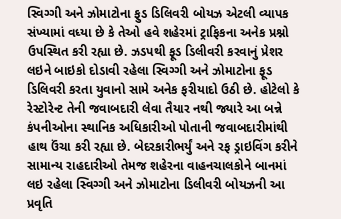સ્વિગ્ગી અને ઝોમાટોના ફુડ ડિલિવરી બોયઝ એટલી વ્યાપક સંખ્યામાં વધ્યા છે કે તેઓ હવે શહેરમાં ટ્રાફિકના અનેક પ્રશ્નો ઉપસ્થિત કરી રહ્યા છે. ઝડપથી ફૂડ ડિલીવરી કરવાનું પ્રેશર લઇને બાઇકો દોડાવી રહેલા સ્વિગ્ગી અને ઝોમાટોના ફૂડ ડિલિવરી કરતા યુવાનો સામે અનેક ફરીયાદો ઉઠી છે. હોટેલો કે રેસ્ટોરેન્ટ તેની જવાબદારી લેવા તૈયાર નથી જ્યારે આ બન્ને કંપનીઓના સ્થાનિક અધિકારીઓ પોતાની જવાબદારીમાંથી હાથ ઉંચા કરી રહ્યા છે. બેદરકારીભર્યું અને રફ ડ્રાઇવિંગ કરીને સામાન્ય રાહદારીઓ તેમજ શહેરના વાહનચાલકોને બાનમાં લઇ રહેલા સ્વિગ્ગી અને ઝોમાટોના ડિલીવરી બોયઝની આ પ્રવૃતિ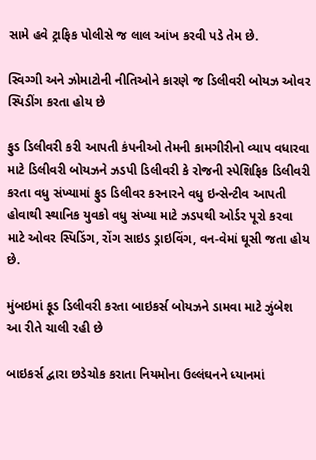સામે હવે ટ્રાફિક પોલીસે જ લાલ આંખ કરવી પડે તેમ છે.

સ્વિગ્ગી અને ઝોમાટોની નીતિઓને કારણે જ ડિલીવરી બોયઝ ઓવર સ્પિડીંગ કરતા હોય છે

ફુડ ડિલીવરી કરી આપતી કંપનીઓ તેમની કામગીરીનો વ્યાપ વધારવા માટે ડિલીવરી બોયઝને ઝડપી ડિલીવરી કે રોજની સ્પેશિફિક ડિલીવરી કરતા વધુ સંખ્યામાં ફુડ ડિલીવર કરનારને વધુ ઇન્સેન્ટીવ આપતી હોવાથી સ્થાનિક યુવકો વધુ સંખ્યા માટે ઝડપથી ઓર્ડર પૂરો કરવા માટે ઓવર સ્પિડિંગ, રોંગ સાઇડ ડ્રાઇવિંગ, વન-વેમાં ઘૂસી જતા હોય છે.

મુંબઇમાં ફૂડ ડિલીવરી કરતા બાઇકર્સ બોયઝને ડામવા માટે ઝુંબેશ આ રીતે ચાલી રહી છે

બાઇકર્સ દ્વારા છડેચોક કરાતા નિયમોના ઉલ્લંઘનને ધ્યાનમાં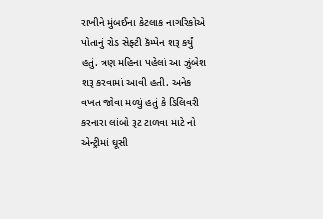રાખીને મુંબઈના કેટલાક નાગરિકોએ પોતાનું રોડ સેફ્ટી કૅમ્પેન શરૂ કર્યું હતું. ત્રણ મહિના પહેલાં આ ઝુંબેશ શરૂ કરવામાં આવી હતી. અનેક વખત જોવા મળ્યું હતું કે ડિલિવરી કરનારા લાંબો રૂટ ટાળવા માટે નો એન્ટ્રીમાં ઘૂસી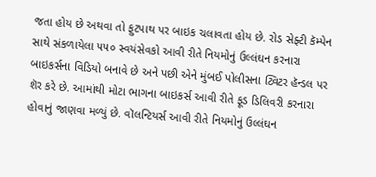જતા હોય છે અથવા તો ફુટપાથ પર બાઇક ચલાવતા હોય છે. રોડ સેફ્ટી કૅમ્પેન સાથે સંકળાયેલા ૫૫૦ સ્વયંસેવકો આવી રીતે નિયમોનું ઉલ્લંઘન કરનારા બાઇકર્સના વિડિયો બનાવે છે અને પછી એને મુંબઈ પોલીસના ટ્વિટર હૅન્ડલ પર શૅર કરે છે. આમાંથી મોટા ભાગના બાઇકર્સ આવી રીતે ફૂડ ડિલિવરી કરનારા હોવાનું જાણવા મળ્યું છે. વૉલન્ટિયર્સ આવી રીતે નિયમોનું ઉલ્લંઘન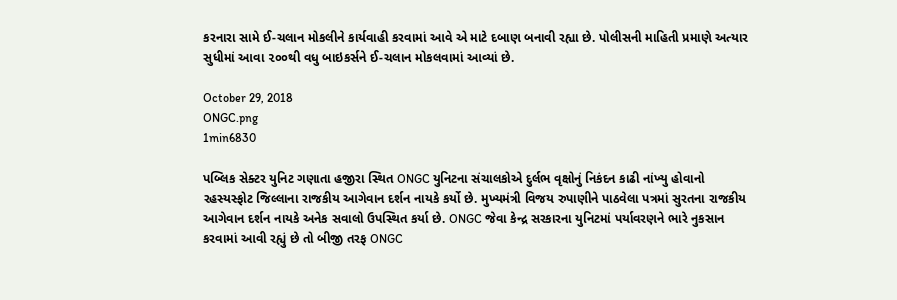કરનારા સામે ઈ-ચલાન મોકલીને કાર્યવાહી કરવામાં આવે એ માટે દબાણ બનાવી રહ્યા છે. પોલીસની માહિતી પ્રમાણે અત્યાર સુધીમાં આવા ૨૦૦થી વધુ બાઇકર્સને ઈ-ચલાન મોકલવામાં આવ્યાં છે.

October 29, 2018
ONGC.png
1min6830

પબ્લિક સેક્ટર યુનિટ ગણાતા હજીરા સ્થિત ONGC યુનિટના સંચાલકોએ દુર્લભ વૃક્ષોનું નિકંદન કાઢી નાંખ્યુ હોવાનો રહસ્યસ્ફોટ જિલ્લાના રાજકીય આગેવાન દર્શન નાયકે કર્યો છે. મુખ્યમંત્રી વિજય રુપાણીને પાઠવેલા પત્રમાં સુરતના રાજકીય આગેવાન દર્શન નાયકે અનેક સવાલો ઉપસ્થિત કર્યા છે. ONGC જેવા કેન્દ્ર સરકારના યુનિટમાં પર્યાવરણને ભારે નુકસાન કરવામાં આવી રહ્યું છે તો બીજી તરફ ONGC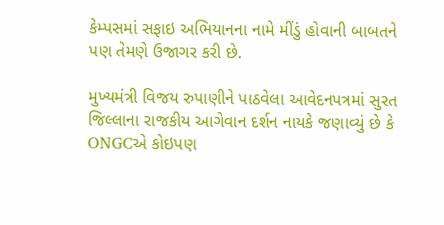કેમ્પસમાં સફાઇ અભિયાનના નામે મીંડું હોવાની બાબતને પણ તેમણે ઉજાગર કરી છે.

મુખ્યમંત્રી વિજય રુપાણીને પાઠવેલા આવેદનપત્રમાં સુરત જિલ્લાના રાજકીય આગેવાન દર્શન નાયકે જણાવ્યું છે કે ONGCએ કોઇપણ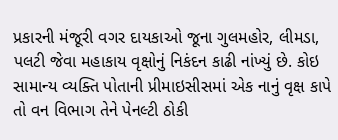પ્રકારની મંજૂરી વગર દાયકાઓ જૂના ગુલમહોર, લીમડા, પલટી જેવા મહાકાય વૃક્ષોનું નિકંદન કાઢી નાંખ્યું છે. કોઇ સામાન્ય વ્યક્તિ પોતાની પ્રીમાઇસીસમાં એક નાનું વૃક્ષ કાપે તો વન વિભાગ તેને પેનલ્ટી ઠોકી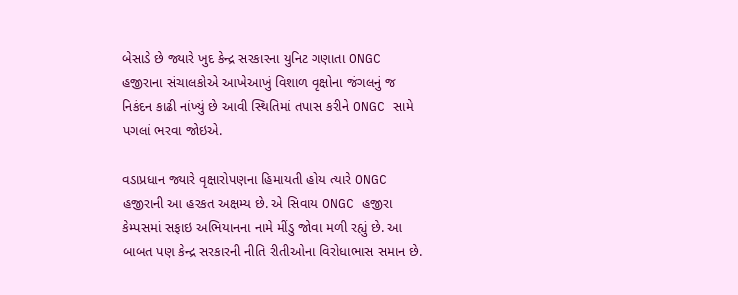બેસાડે છે જ્યારે ખુદ કેન્દ્ર સરકારના યુનિટ ગણાતા ONGC હજીરાના સંચાલકોએ આખેઆખું વિશાળ વૃક્ષોના જંગલનું જ નિકંદન કાઢી નાંખ્યું છે આવી સ્થિતિમાં તપાસ કરીને ONGC સામે પગલાં ભરવા જોઇએ.

વડાપ્રધાન જ્યારે વૃક્ષારોપણના હિમાયતી હોય ત્યારે ONGC હજીરાની આ હરકત અક્ષમ્ય છે. એ સિવાય ONGC હજીરા કેમ્પસમાં સફાઇ અભિયાનના નામે મીંડુ જોવા મળી રહ્યું છે. આ બાબત પણ કેન્દ્ર સરકારની નીતિ રીતીઓના વિરોધાભાસ સમાન છે.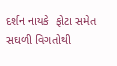દર્શન નાયકે  ફોટા સમેત સઘળી વિગતોથી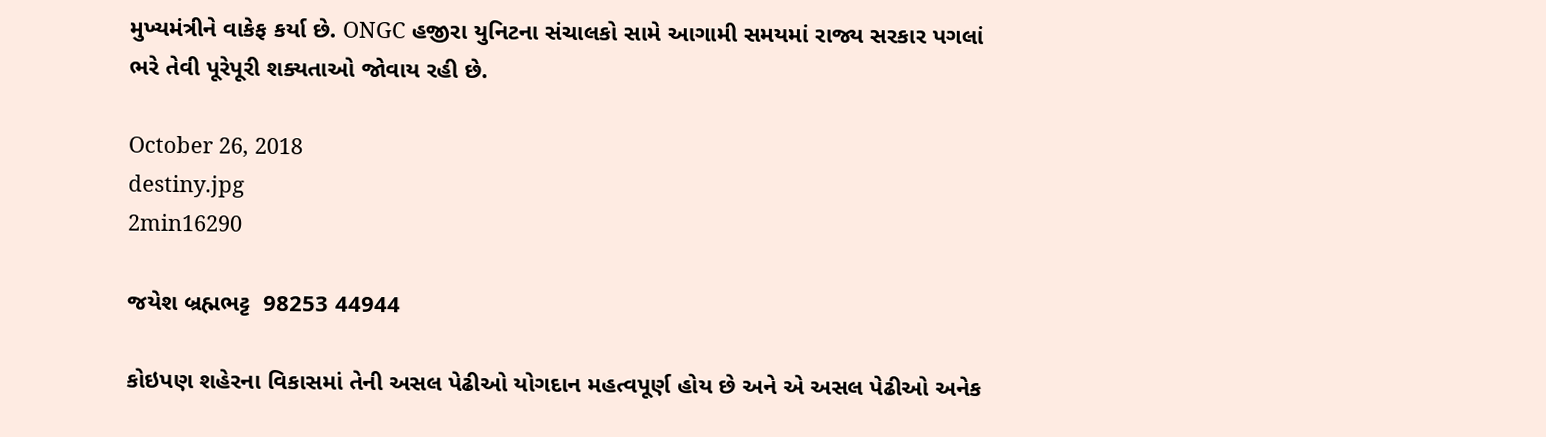મુખ્યમંત્રીને વાકેફ કર્યા છે. ONGC હજીરા યુનિટના સંચાલકો સામે આગામી સમયમાં રાજ્ય સરકાર પગલાં ભરે તેવી પૂરેપૂરી શક્યતાઓ જોવાય રહી છે.

October 26, 2018
destiny.jpg
2min16290

જયેશ બ્રહ્મભટ્ટ  98253 44944

કોઇપણ શહેરના વિકાસમાં તેની અસલ પેઢીઓ યોગદાન મહત્વપૂર્ણ હોય છે અને એ અસલ પેઢીઓ અનેક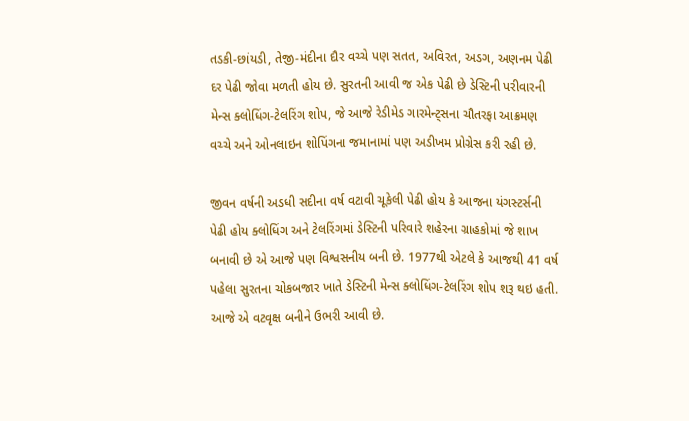તડકી-છાંયડી, તેજી-મંદીના દૌર વચ્ચે પણ સતત, અવિરત, અડગ, અણનમ પેઢી દર પેઢી જોવા મળતી હોય છે. સુરતની આવી જ એક પેઢી છે ડેસ્ટિની પરીવારની મેન્સ ક્લોધિંગ-ટેલરિંગ શોપ, જે આજે રેડીમેડ ગારમેન્ટ્સના ચૌતરફા આક્રમણ વચ્ચે અને ઓનલાઇન શોપિંગના જમાનામાં પણ અડીખમ પ્રોગ્રેસ કરી રહી છે.

જીવન વર્ષની અડધી સદીના વર્ષ વટાવી ચૂકેલી પેઢી હોય કે આજના યંગસ્ટર્સની પેઢી હોય ક્લોધિંગ અને ટેલરિંગમાં ડેસ્ટિની પરિવારે શહેરના ગ્રાહકોમાં જે શાખ બનાવી છે એ આજે પણ વિશ્વસનીય બની છે. 1977થી એટલે કે આજથી 41 વર્ષ પહેલા સુરતના ચોકબજાર ખાતે ડેસ્ટિની મેન્સ ક્લોધિંગ-ટેલરિંગ શોપ શરૂ થઇ હતી. આજે એ વટવૃક્ષ બનીને ઉભરી આવી છે.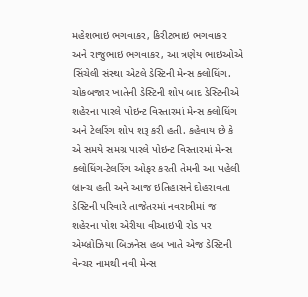મહેશભાઇ ભગવાકર, કિરીટભાઇ ભગવાકર અને રાજુભાઇ ભગવાકર, આ ત્રણેય ભાઇઓએ સિંચેલી સંસ્થા એટલે ડેસ્ટિની મેન્સ ક્લોધિંગ. ચોકબજાર ખાતેની ડેસ્ટિની શોપ બાદ ડેસ્ટિનીએ શહેરના પારલે પોઇન્ટ વિસ્તારમાં મેન્સ ક્લોધિંગ અને ટેલરિંગ શોપ શરૂ કરી હતી. કહેવાય છે કે એ સમયે સમગ્ર પારલે પોઇન્ટ વિસ્તારમાં મેન્સ ક્લોધિંગ-ટેલરિંગ ઓફર કરતી તેમની આ પહેલી બ્રાન્ચ હતી અને આજ ઇતિહાસને દોહરાવતા ડેસ્ટિની પરિવારે તાજેતરમાં નવરાત્રીમાં જ શહેરના પોશ એરીયા વીઆઇપી રોડ પર એમ્બ્રોઝિયા બિઝનેસ હબ ખાતે એજ ડેસ્ટિની વેન્ચર નામથી નવી મેન્સ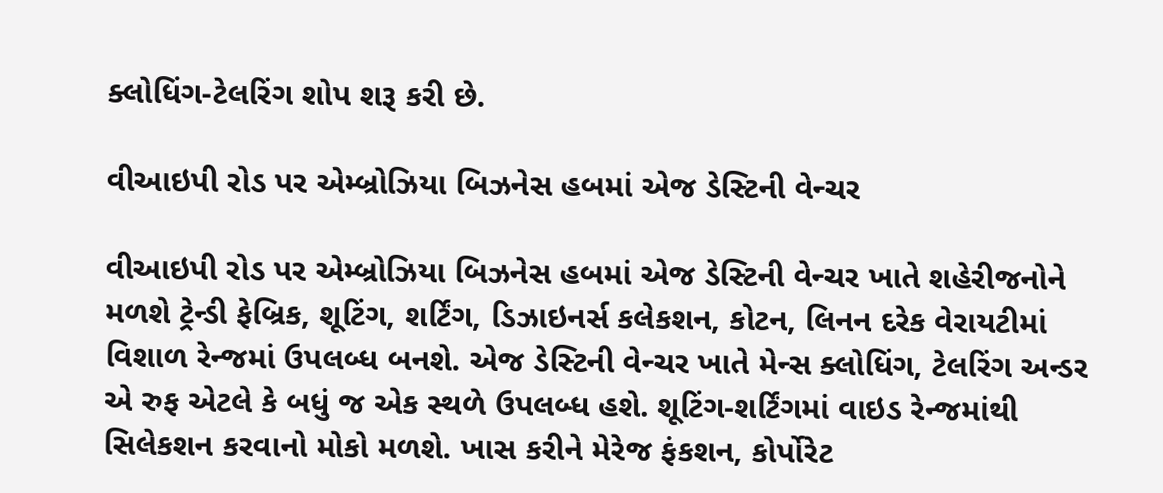ક્લોધિંગ-ટેલરિંગ શોપ શરૂ કરી છે.

વીઆઇપી રોડ પર એમ્બ્રોઝિયા બિઝનેસ હબમાં એજ ડેસ્ટિની વેન્ચર

વીઆઇપી રોડ પર એમ્બ્રોઝિયા બિઝનેસ હબમાં એજ ડેસ્ટિની વેન્ચર ખાતે શહેરીજનોને મળશે ટ્રેન્ડી ફેબ્રિક, શૂટિંગ, શર્ટિંગ, ડિઝાઇનર્સ કલેકશન, કોટન, લિનન દરેક વેરાયટીમાં વિશાળ રેન્જમાં ઉપલબ્ધ બનશે. એજ ડેસ્ટિની વેન્ચર ખાતે મેન્સ ક્લોધિંગ, ટેલરિંગ અન્ડર એ રુફ એટલે કે બધું જ એક સ્થળે ઉપલબ્ધ હશે. શૂટિંગ-શર્ટિંગમાં વાઇડ રેન્જમાંથી સિલેકશન કરવાનો મોકો મળશે. ખાસ કરીને મેરેજ ફંકશન, કોર્પોરેટ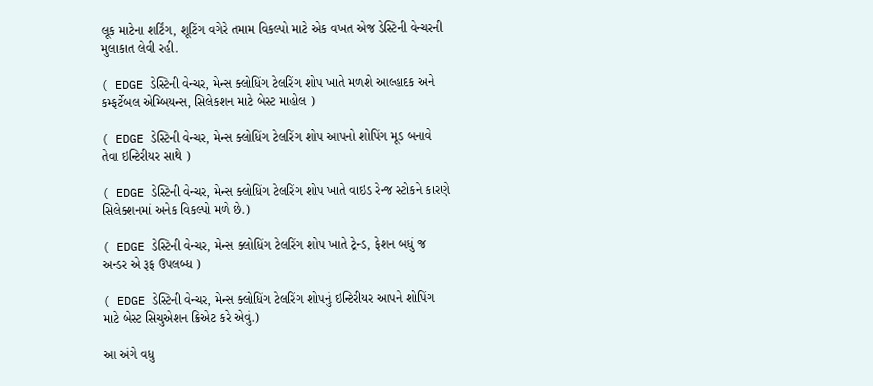લૂક માટેના શર્ટિંગ, શૂટિંગ વગેરે તમામ વિકલ્પો માટે એક વખત એજ ડેસ્ટિની વેન્ચરની મુલાકાત લેવી રહી.

( EDGE ડેસ્ટિની વેન્ચર, મેન્સ ક્લોધિંગ ટેલરિંગ શોપ ખાતે મળશે આલ્હાદક અને કમ્ફર્ટેબલ એમ્બિયન્સ, સિલેકશન માટે બેસ્ટ માહોલ )

( EDGE ડેસ્ટિની વેન્ચર, મેન્સ ક્લોધિંગ ટેલરિંગ શોપ આપનો શોપિંગ મૂડ બનાવે તેવા ઇન્ટિરીયર સાથે )

( EDGE ડેસ્ટિની વેન્ચર, મેન્સ ક્લોધિંગ ટેલરિંગ શોપ ખાતે વાઇડ રેન્જ સ્ટોકને કારણે સિલેક્શનમાં અનેક વિકલ્પો મળે છે.)

( EDGE ડેસ્ટિની વેન્ચર, મેન્સ ક્લોધિંગ ટેલરિંગ શોપ ખાતે ટ્રેન્ડ, ફેશન બધું જ અન્ડર એ રૂફ ઉપલબ્ધ )

( EDGE ડેસ્ટિની વેન્ચર, મેન્સ ક્લોધિંગ ટેલરિંગ શોપનું ઇન્ટિરીયર આપને શોપિંગ માટે બેસ્ટ સિચુએશન ક્રિએટ કરે એવું.)

આ અંગે વધુ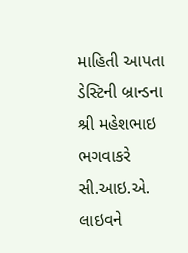માહિતી આપતા ડેસ્ટિની બ્રાન્ડના શ્રી મહેશભાઇ ભગવાકરે સી.આઇ.એ. લાઇવને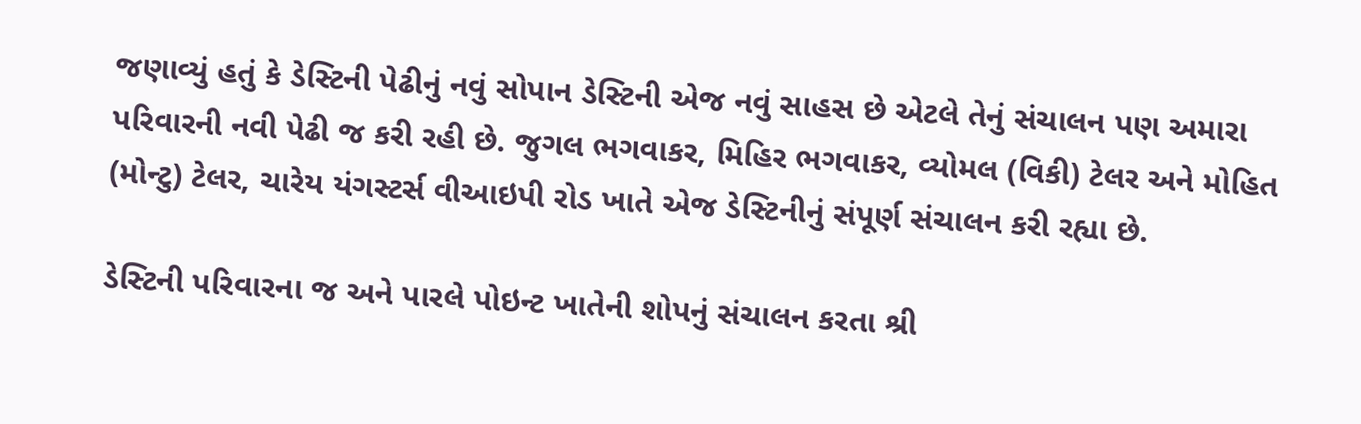જણાવ્યું હતું કે ડેસ્ટિની પેઢીનું નવું સોપાન ડેસ્ટિની એજ નવું સાહસ છે એટલે તેનું સંચાલન પણ અમારા પરિવારની નવી પેઢી જ કરી રહી છે. જુગલ ભગવાકર, મિહિર ભગવાકર, વ્યોમલ (વિકી) ટેલર અને મોહિત (મોન્ટુ) ટેલર, ચારેય યંગસ્ટર્સ વીઆઇપી રોડ ખાતે એજ ડેસ્ટિનીનું સંપૂર્ણ સંચાલન કરી રહ્યા છે.

ડેસ્ટિની પરિવારના જ અને પારલે પોઇન્ટ ખાતેની શોપનું સંચાલન કરતા શ્રી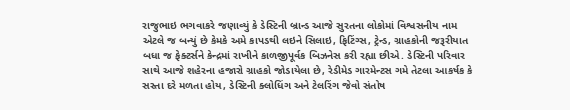રાજુભાઇ ભગવાકરે જણાવ્યું કે ડેસ્ટિની બ્રાન્ડ આજે સુરતના લોકોમાં વિશ્વસનીય નામ એટલે જ બન્યું છે કેમકે અમે કાપડથી લઇને સિલાઇ, ફિટિંગ્સ, ટ્રેન્ડ, ગ્રાહકોની જરૂરીયાત બધા જ ફેક્ટર્સને કેન્દ્રમાં રાખીને કાળજીપૂર્વક બિઝનેસ કરી રહ્યા છીએ. ડેસ્ટિની પરિવાર સાથે આજે શહેરના હજારો ગ્રાહકો જોડાયેલા છે, રેડીમેડ ગારમેન્ટસ ગમે તેટલા આકર્ષક કે સસ્તા દરે મળતા હોય, ડેસ્ટિની ક્લોધિંગ અને ટેલરિંગ જેવો સંતોષ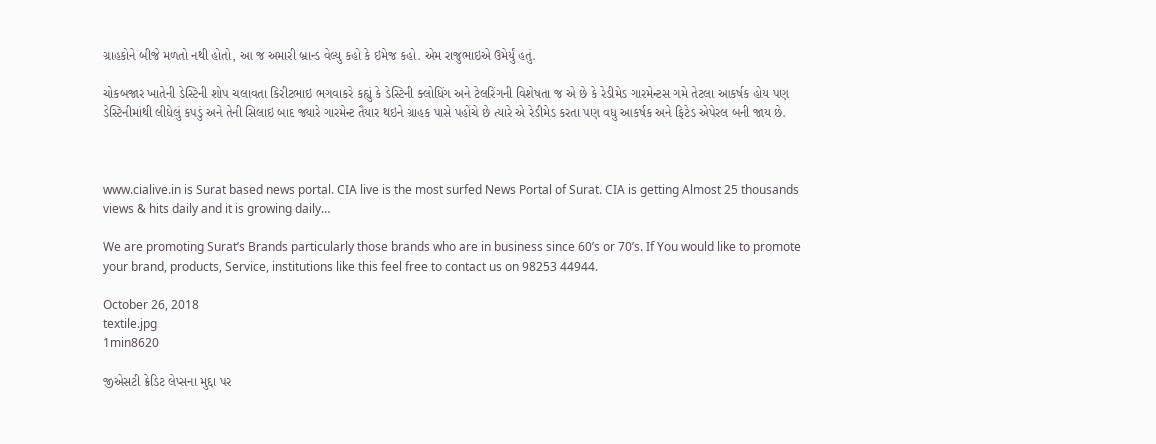ગ્રાહકોને બીજે મળતો નથી હોતો, આ જ અમારી બ્રાન્ડ વેલ્યુ કહો કે ઇમેજ કહો. એમ રાજુભાઇએ ઉમેર્યું હતું.

ચોકબજાર ખાતેની ડેસ્ટિની શોપ ચલાવતા કિરીટભાઇ ભગવાકરે કહ્યું કે ડેસ્ટિની ક્લોધિંગ અને ટેલરિંગની વિશેષતા જ એ છે કે રેડીમેડ ગારમેન્ટસ ગમે તેટલા આકર્ષક હોય પણ ડેસ્ટિનીમાંથી લીધેલું કપડું અને તેની સિલાઇ બાદ જ્યારે ગારમેન્ટ તૈયાર થઇને ગ્રાહક પાસે પહોંચે છે ત્યારે એ રેડીમેડ કરતા પણ વધુ આકર્ષક અને ફિટેડ એપેરલ બની જાય છે.



www.cialive.in is Surat based news portal. CIA live is the most surfed News Portal of Surat. CIA is getting Almost 25 thousands views & hits daily and it is growing daily…

We are promoting Surat’s Brands particularly those brands who are in business since 60’s or 70’s. If You would like to promote your brand, products, Service, institutions like this feel free to contact us on 98253 44944.

October 26, 2018
textile.jpg
1min8620

જીએસટી ક્રેડિટ લેપ્સના મુદ્દા પર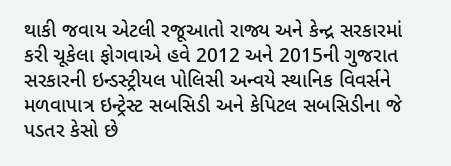થાકી જવાય એટલી રજૂઆતો રાજ્ય અને કેન્દ્ર સરકારમાં કરી ચૂકેલા ફોગવાએ હવે 2012 અને 2015ની ગુજરાત સરકારની ઇન્ડસ્ટ્રીયલ પોલિસી અન્વયે સ્થાનિક વિવર્સને મળવાપાત્ર ઇન્ટ્રેસ્ટ સબસિડી અને કેપિટલ સબસિડીના જે પડતર કેસો છે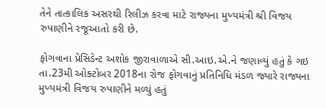તેને તાત્કાલિક અસરથી રિલીઝ કરવા માટે રાજ્યના મુખ્યમંત્રી શ્રી વિજય રુપાણીને રજૂઆતો કરી છે.

ફોગવાના પ્રેસિડેન્ટ અશોક જીરાવાળાએ સી.આઇ.એ.ને જણાવ્યું હતું કે ગઇ તા.23મી ઓક્ટોબર 2018ના રોજ ફોગવાનું પ્રતિનિધિ મંડળ જ્યારે રાજ્યના મુખ્યમંત્રી વિજય રુપાણીને મળ્યું હતું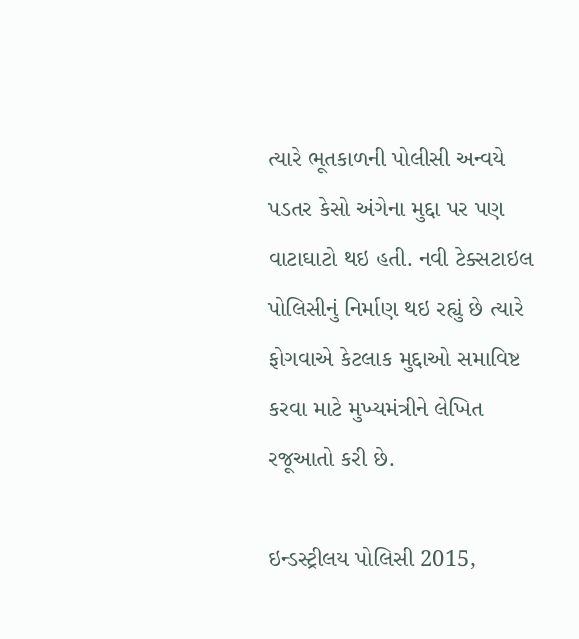ત્યારે ભૂતકાળની પોલીસી અન્વયે પડતર કેસો અંગેના મુદ્દા પર પણ વાટાઘાટો થઇ હતી. નવી ટેક્સટાઇલ પોલિસીનું નિર્માણ થઇ રહ્યું છે ત્યારે ફોગવાએ કેટલાક મુદ્દાઓ સમાવિષ્ટ કરવા માટે મુખ્યમંત્રીને લેખિત રજૂઆતો કરી છે.

ઇન્ડસ્ટ્રીલય પોલિસી 2015,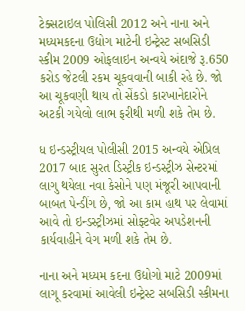ટેક્સટાઇલ પોલિસી 2012 અને નાના અને મધ્યમકદના ઉદ્યોગ માટેની ઇન્ટ્રેસ્ટ સબસિડી સ્કીમ 2009 ઓફલાઇન અન્વયે અંદાજે રૂ.650 કરોડ જેટલી રકમ ચૂકવવાની બાકી રહે છે. જો આ ચૂકવણી થાય તો સેંકડો કારખાનેદારોને અટકી ગયેલો લાભ ફરીથી મળી શકે તેમ છે.

ધ ઇન્ડસ્ટ્રીયલ પોલીસી 2015 અન્વયે એપ્રિલ 2017 બાદ સુરત ડિસ્ટ્રીક ઇન્ડસ્ટ્રીઝ સેન્ટરમાં લાગુ થયેલા નવા કેસોને પણ મંજૂરી આપવાની બાબત પેન્ડીંગ છે, જો આ કામ હાથ પર લેવામાં આવે તો ઇન્ડસ્ટ્રીઝમાં સોફ્ટવેર અપડેશનની કાર્યવાહીને વેગ મળી શકે તેમ છે.

નાના અને મધ્યમ કદના ઉદ્યોગો માટે 2009માં લાગૂ કરવામાં આવેલી ઇન્ટ્રેસ્ટ સબસિડી સ્કીમના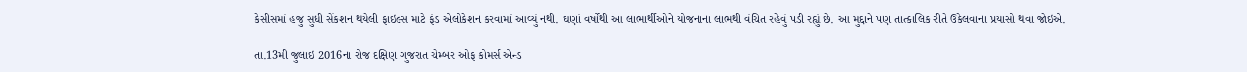કેસીસમાં હજુ સુધી સેંકશન થયેલી ફાઇલ્સ માટે ફંડ એલોકેશન કરવામાં આવ્યું નથી. ઘણાં વર્ષોથી આ લાભાર્થીઓને યોજનાના લાભથી વંચિત રહેવું પડી રહ્યું છે. આ મુદ્દાને પણ તાત્કાલિક રીતે ઉકેલવાના પ્રયાસો થવા જોઇએ.

તા.13મી જુલાઇ 2016ના રોજ દક્ષિણ ગુજરાત ચેમ્બર ઓફ કોમર્સ એન્ડ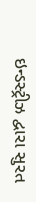ઇન્ડસ્ટ્રીઝ દ્વારા સુરત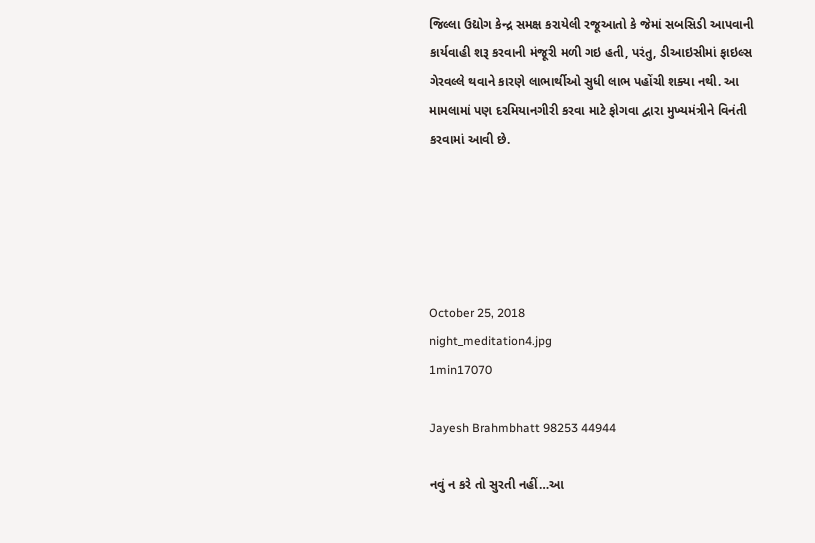જિલ્લા ઉદ્યોગ કેન્દ્ર સમક્ષ કરાયેલી રજૂઆતો કે જેમાં સબસિડી આપવાની કાર્યવાહી શરૂ કરવાની મંજૂરી મળી ગઇ હતી, પરંતુ, ડીઆઇસીમાં ફાઇલ્સ ગેરવલ્લે થવાને કારણે લાભાર્થીઓ સુધી લાભ પહોંચી શક્યા નથી. આ મામલામાં પણ દરમિયાનગીરી કરવા માટે ફોગવા દ્વારા મુખ્યમંત્રીને વિનંતી કરવામાં આવી છે.





October 25, 2018
night_meditation4.jpg
1min17070

Jayesh Brahmbhatt 98253 44944

નવું ન કરે તો સુરતી નહીં…આ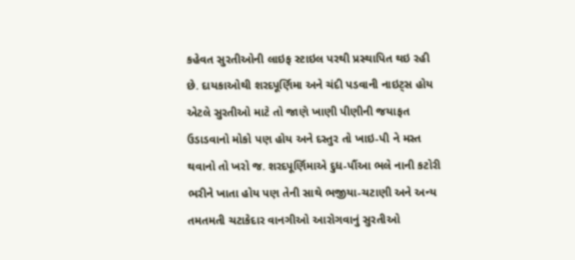કહેવત સુરતીઓની લાઇફ સ્ટાઇલ પરથી પ્રસ્થાપિત થઇ રહી છે. દાયકાઓથી શરદપૂર્ણિમા અને ચંદી પડવાની નાઇટ્સ હોય એટલે સુરતીઓ માટે તો જાણે ખાણી પીણીની જયાફત ઉડાડવાનો મોકો પણ હોય અને દસ્તુર તો ખાઇ-પી ને મસ્ત થવાનો તો ખરો જ. શરદપૂર્ણિમાએ દુધ-પૌંઆ ભલે નાની કટોરી ભરીને ખાતા હોય પણ તેની સાથે ભજીયા-ચટાણી અને અન્ય તમતમતી ચટાકેદાર વાનગીઓ આરોગવાનું સુરતીઓ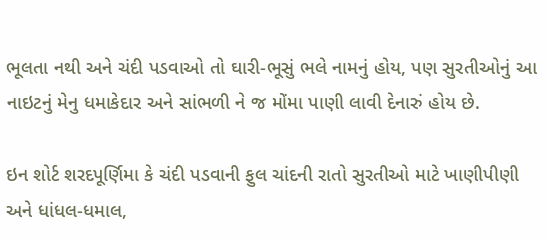ભૂલતા નથી અને ચંદી પડવાઓ તો ઘારી-ભૂસું ભલે નામનું હોય, પણ સુરતીઓનું આ નાઇટનું મેનુ ધમાકેદાર અને સાંભળી ને જ મોંમા પાણી લાવી દેનારું હોય છે.

ઇન શોર્ટ શરદપૂર્ણિમા કે ચંદી પડવાની ફુલ ચાંદની રાતો સુરતીઓ માટે ખાણીપીણી અને ધાંધલ-ધમાલ,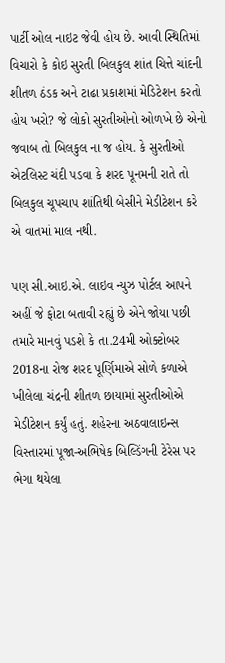પાર્ટી ઓલ નાઇટ જેવી હોય છે. આવી સ્થિતિમાં વિચારો કે કોઇ સુરતી બિલકુલ શાંત ચિત્તે ચાંદની શીતળ ઠંડક અને ટાઢા પ્રકાશમાં મેડિટેશન કરતો હોય ખરો? જે લોકો સુરતીઓનો ઓળખે છે એનો જવાબ તો બિલકુલ ના જ હોય. કે સુરતીઓ એટલિસ્ટ ચંદી પડવા કે શરદ પૂનમની રાતે તો બિલકુલ ચૂપચાપ શાંતિથી બેસીને મેડીટેશન કરે એ વાતમાં માલ નથી.

પણ સી.આઇ.એ. લાઇવ ન્યુઝ પોર્ટલ આપને અહીં જે ફોટા બતાવી રહ્યું છે એને જોયા પછી તમારે માનવું પડશે કે તા.24મી ઓક્ટોબર 2018ના રોજ શરદ પૂર્ણિમાએ સોળે કળાએ ખીલેલા ચંદ્રની શીતળ છાયામાં સુરતીઓએ મેડીટેશન કર્યું હતું. શહેરના અઠવાલાઇન્સ વિસ્તારમાં પૂજા-અભિષેક બિલ્ડિંગની ટેરેસ પર ભેગા થયેલા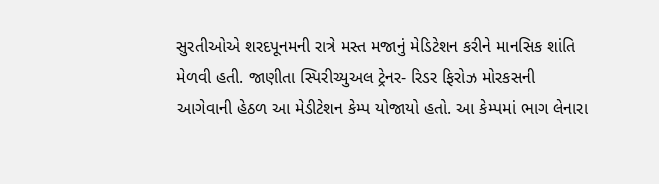સુરતીઓએ શરદપૂનમની રાત્રે મસ્ત મજાનું મેડિટેશન કરીને માનસિક શાંતિ મેળવી હતી. જાણીતા સ્પિરીચ્યુઅલ ટ્રેનર- રિડર ફિરોઝ મોરકસની આગેવાની હેઠળ આ મેડીટેશન કેમ્પ યોજાયો હતો. આ કેમ્પમાં ભાગ લેનારા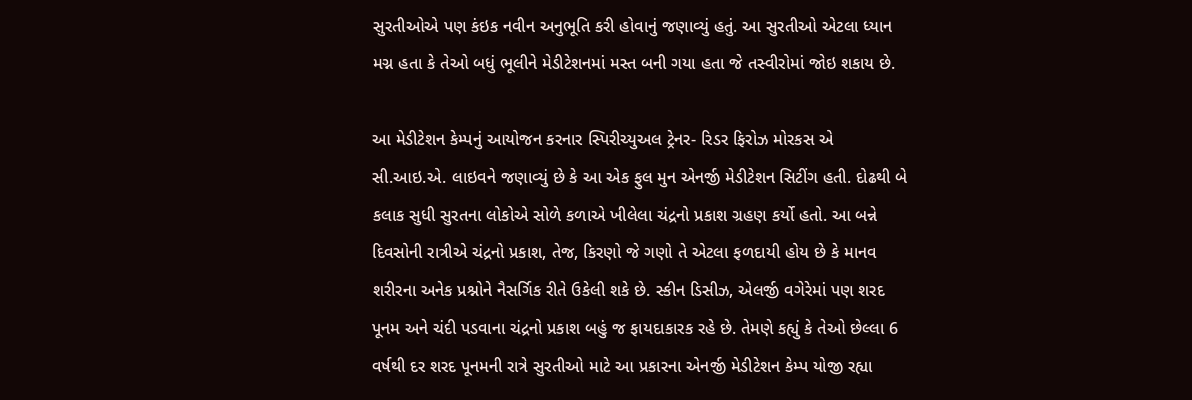સુરતીઓએ પણ કંઇક નવીન અનુભૂતિ કરી હોવાનું જણાવ્યું હતું. આ સુરતીઓ એટલા ધ્યાન મગ્ન હતા કે તેઓ બધું ભૂલીને મેડીટેશનમાં મસ્ત બની ગયા હતા જે તસ્વીરોમાં જોઇ શકાય છે.

આ મેડીટેશન કેમ્પનું આયોજન કરનાર સ્પિરીચ્યુઅલ ટ્રેનર- રિડર ફિરોઝ મોરકસ એ સી.આઇ.એ. લાઇવને જણાવ્યું છે કે આ એક ફુલ મુન એનર્જી મેડીટેશન સિટીંગ હતી. દોઢથી બે કલાક સુધી સુરતના લોકોએ સોળે કળાએ ખીલેલા ચંદ્રનો પ્રકાશ ગ્રહણ કર્યો હતો. આ બન્ને દિવસોની રાત્રીએ ચંદ્રનો પ્રકાશ, તેજ, કિરણો જે ગણો તે એટલા ફળદાયી હોય છે કે માનવ શરીરના અનેક પ્રશ્નોને નૈસર્ગિક રીતે ઉકેલી શકે છે. સ્કીન ડિસીઝ, એલર્જી વગેરેમાં પણ શરદ પૂનમ અને ચંદી પડવાના ચંદ્રનો પ્રકાશ બહું જ ફાયદાકારક રહે છે. તેમણે કહ્યું કે તેઓ છેલ્લા 6 વર્ષથી દર શરદ પૂનમની રાત્રે સુરતીઓ માટે આ પ્રકારના એનર્જી મેડીટેશન કેમ્પ યોજી રહ્યા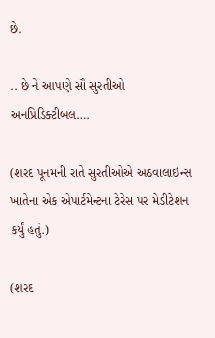છે.

.. છે ને આપણે સૌ સુરતીઓ અનપ્રિડિક્ટીબલ….

(શરદ પૂનમની રાતે સુરતીઓએ અઠવાલાઇન્સ ખાતેના એક એપાર્ટમેન્ટના ટેરેસ પર મેડીટેશન કર્યું હતું.)

(શરદ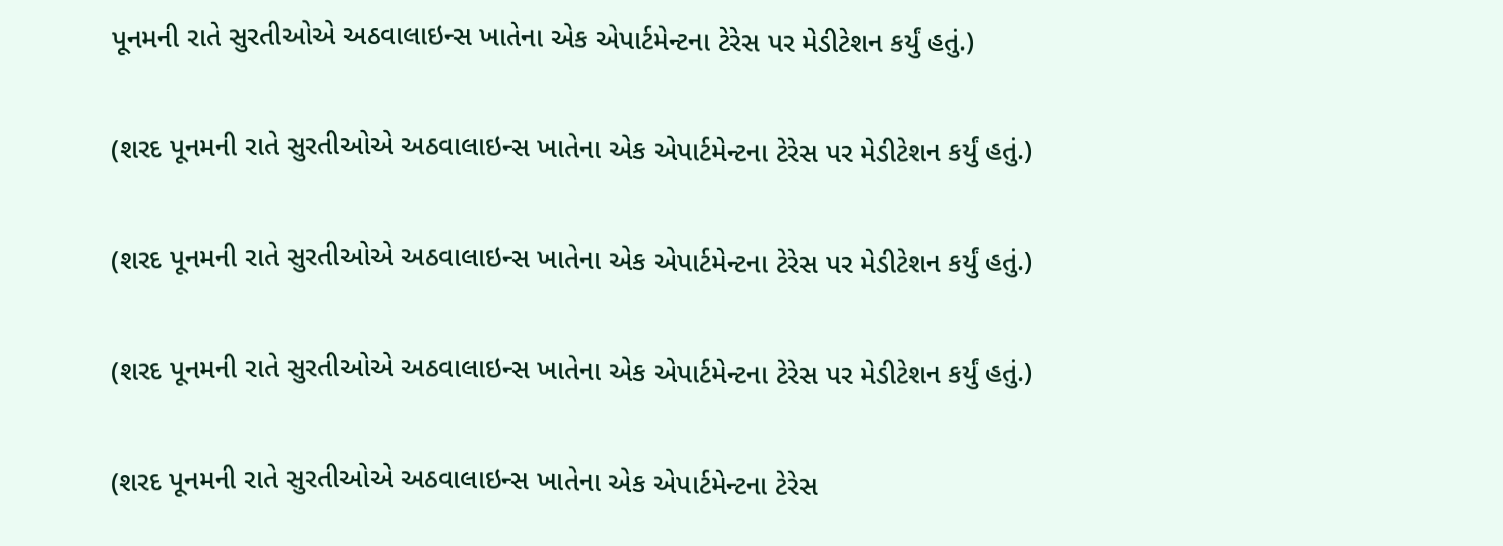પૂનમની રાતે સુરતીઓએ અઠવાલાઇન્સ ખાતેના એક એપાર્ટમેન્ટના ટેરેસ પર મેડીટેશન કર્યું હતું.)

(શરદ પૂનમની રાતે સુરતીઓએ અઠવાલાઇન્સ ખાતેના એક એપાર્ટમેન્ટના ટેરેસ પર મેડીટેશન કર્યું હતું.)

(શરદ પૂનમની રાતે સુરતીઓએ અઠવાલાઇન્સ ખાતેના એક એપાર્ટમેન્ટના ટેરેસ પર મેડીટેશન કર્યું હતું.)

(શરદ પૂનમની રાતે સુરતીઓએ અઠવાલાઇન્સ ખાતેના એક એપાર્ટમેન્ટના ટેરેસ પર મેડીટેશન કર્યું હતું.)

(શરદ પૂનમની રાતે સુરતીઓએ અઠવાલાઇન્સ ખાતેના એક એપાર્ટમેન્ટના ટેરેસ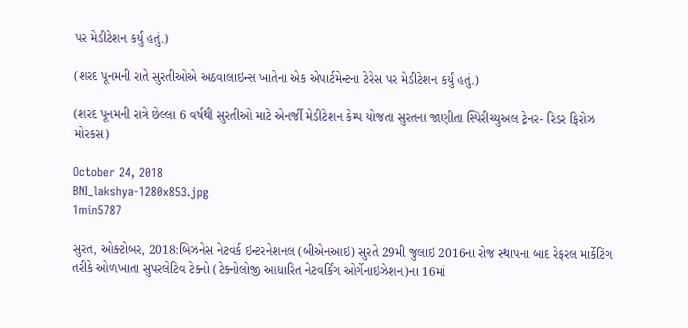પર મેડીટેશન કર્યું હતું.)

(શરદ પૂનમની રાતે સુરતીઓએ અઠવાલાઇન્સ ખાતેના એક એપાર્ટમેન્ટના ટેરેસ પર મેડીટેશન કર્યું હતું.)

(શરદ પૂનમની રાત્રે છેલ્લા 6 વર્ષથી સુરતીઓ માટે એનર્જી મેડીટેશન કેમ્પ યોજતા સુરતના જાણીતા સ્પિરીચ્યુઅલ ટ્રેનર- રિડર ફિરોઝ મોરકસ)

October 24, 2018
BNI_lakshya-1280x853.jpg
1min5787

સુરત, ઓક્ટોબર, 2018:બિઝનેસ નેટવર્ક ઇન્ટરનેશનલ (બીએનઆઇ) સુરતે 29મી જુલાઇ 2016ના રોજ સ્થાપના બાદ રેફરલ માર્કેટિંગ તરીકે ઓળખાતા સુપરલેટિવ ટેક્નો (ટેક્નોલોજી આધારિત નેટવર્કિંગ ઓર્ગેનાઇઝેશન)ના 16માં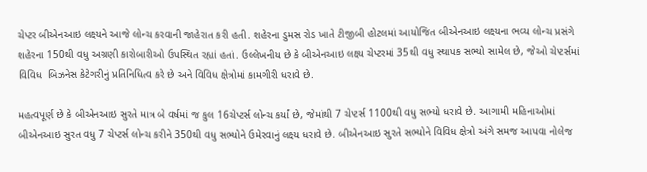ચેપ્ટર બીએનઆઇ લક્ષ્યને આજે લોન્ચ કરવાની જાહેરાત કરી હતી. શહેરના ડુમસ રોડ ખાતે ટીજીબી હોટલમાં આયોજિત બીએનઆઇ લક્ષ્યના ભવ્ય લોન્ચ પ્રસંગે શહેરના 150થી વધુ અગ્રણી કારોબારીઓ ઉપસ્થિત રહ્યાં હતાં. ઉલ્લેખનીય છે કે બીએનઆઇ લક્ષ્ય ચેપ્ટરમાં 35થી વધુ સ્થાપક સભ્યો સામેલ છે, જેઓ ચેપ્ટર્સમાં વિવિધ  બિઝનેસ કેટેગરીનું પ્રતિનિધિત્વ કરે છે અને વિવિધ ક્ષેત્રોમાં કામગીરી ધરાવે છે.

મહત્વપૂર્ણ છે કે બીએનઆઇ સુરતે માત્ર બે વર્ષમાં જ કુલ 16ચેપ્ટર્સ લોન્ચ કર્યાં છે, જેમાંથી 7 ચેપ્ટર્સ 1100થી વધુ સભ્યો ધરાવે છે. આગામી મહિનાઓમાં બીએનઆઇ સુરત વધુ 7 ચેપ્ટર્સ લોન્ચ કરીને 350થી વધુ સભ્યોને ઉમેરવાનું લક્ષ્ય ધરાવે છે. બીએનઆઇ સુરતે સભ્યોને વિવિધ ક્ષેત્રો અંગે સમજ આપવા નોલેજ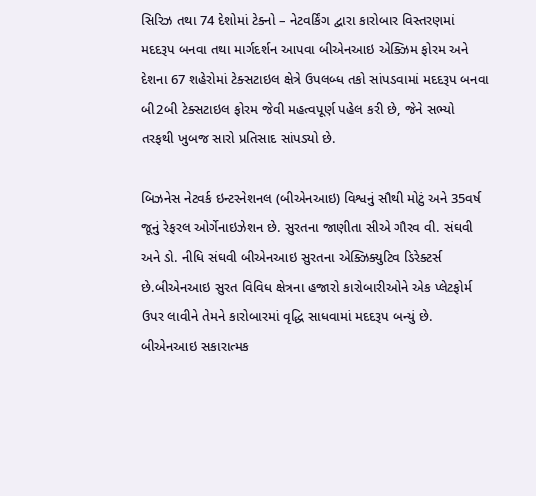સિરિઝ તથા 74 દેશોમાં ટેક્નો – નેટવર્કિંગ દ્વારા કારોબાર વિસ્તરણમાં મદદરૂપ બનવા તથા માર્ગદર્શન આપવા બીએનઆઇ એક્ઝિમ ફોરમ અને દેશના 67 શહેરોમાં ટેક્સટાઇલ ક્ષેત્રે ઉપલબ્ધ તકો સાંપડવામાં મદદરૂપ બનવા બી2બી ટેક્સટાઇલ ફોરમ જેવી મહત્વપૂર્ણ પહેલ કરી છે, જેને સભ્યો તરફથી ખુબજ સારો પ્રતિસાદ સાંપડ્યો છે.

બિઝનેસ નેટવર્ક ઇન્ટરનેશનલ (બીએનઆઇ) વિશ્વનું સૌથી મોટું અને 35વર્ષ જૂનું રેફરલ ઓર્ગેનાઇઝેશન છે. સુરતના જાણીતા સીએ ગૌરવ વી. સંઘવી અને ડો. નીધિ સંઘવી બીએનઆઇ સુરતના એક્ઝિક્યુટિવ ડિરેક્ટર્સ છે.બીએનઆઇ સુરત વિવિધ ક્ષેત્રના હજારો કારોબારીઓને એક પ્લેટફોર્મ ઉપર લાવીને તેમને કારોબારમાં વૃદ્ધિ સાધવામાં મદદરૂપ બન્યું છે. બીએનઆઇ સકારાત્મક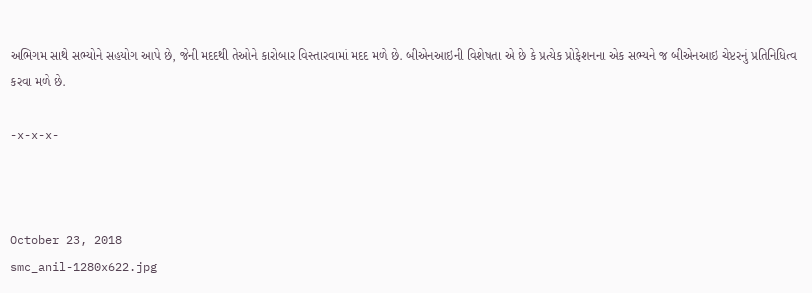અભિગમ સાથે સભ્યોને સહયોગ આપે છે, જેની મદદથી તેઓને કારોબાર વિસ્તારવામાં મદદ મળે છે. બીએનઆઇની વિશેષતા એ છે કે પ્રત્યેક પ્રોફેશનના એક સભ્યને જ બીએનઆઇ ચેપ્ટરનું પ્રતિનિધિત્વ કરવા મળે છે.

-x-x-x-



October 23, 2018
smc_anil-1280x622.jpg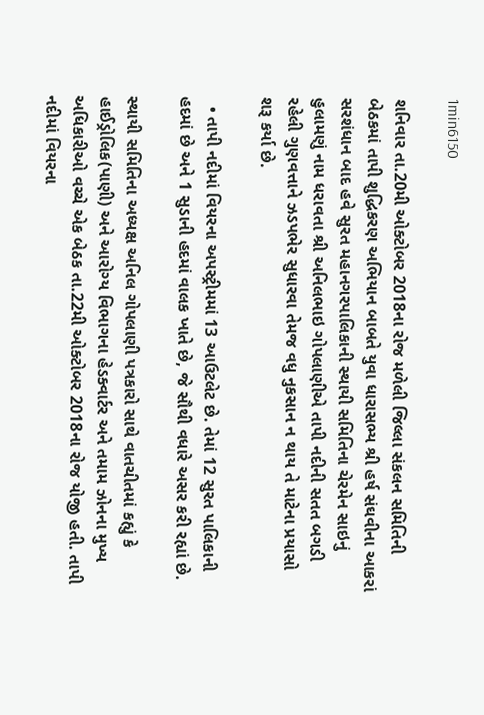1min6150

શનિવાર તા.20મી ઓક્ટોબર 2018ના રોજ મળેલી જિલ્લા સંકલન સમિતિની બેઠકમાં તાપી શુદ્ધિકરણ અભિયાન બાબતે યુવા ધારાસભ્ય શ્રી હર્ષ સંઘવીના આકરાં સરશંધાન બાદ હવે સુરત મહાનગરપાલિકાની સ્થાયી સમિતિના ચેરમેન સાઇનું હુલામણું નામ ધરાવતા શ્રી અનિલભાઇ ગોપલાણીએ તાપી નદીની સતત બગડી રહેલી ગુણવત્તાને ઝડપભેર સુધારવા તેમજ વધુ નુકસાન ન થાય તે માટેના પ્રયાસો શરૂ કર્યા છે.

  • તાપી નદીમાં વિયરના અપસ્ટ્રીમમાં 13 આઉટલેટ છે. તેમાં 12 સુરત પાલિકાની હદમાં છે અને 1 સુડાની હદમાં વાલક ખાતે છે, જે સૌથી વધારે અસર કરી રહ્યાં છે.

સ્થાયી સમિતિના અધ્યક્ષ અનિલ ગોપલાણી પત્રકારો સાથે વાતચીતમાં કહ્યું કે હાઈડ્રોલિક(પાણી) અને આરોગ્ય વિભાગના હેડક્વાર્ટર અને તમામ ઝોનના મુખ્ય અધિકારીઓ વચ્ચે એક બેઠક તા.22મી ઓક્ટોબર 2018ના રોજ યોજી હતી. તાપી નદીમાં વિયરના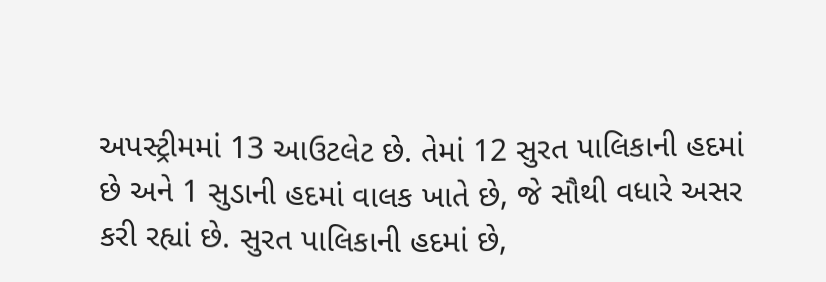અપસ્ટ્રીમમાં 13 આઉટલેટ છે. તેમાં 12 સુરત પાલિકાની હદમાં છે અને 1 સુડાની હદમાં વાલક ખાતે છે, જે સૌથી વધારે અસર કરી રહ્યાં છે. સુરત પાલિકાની હદમાં છે,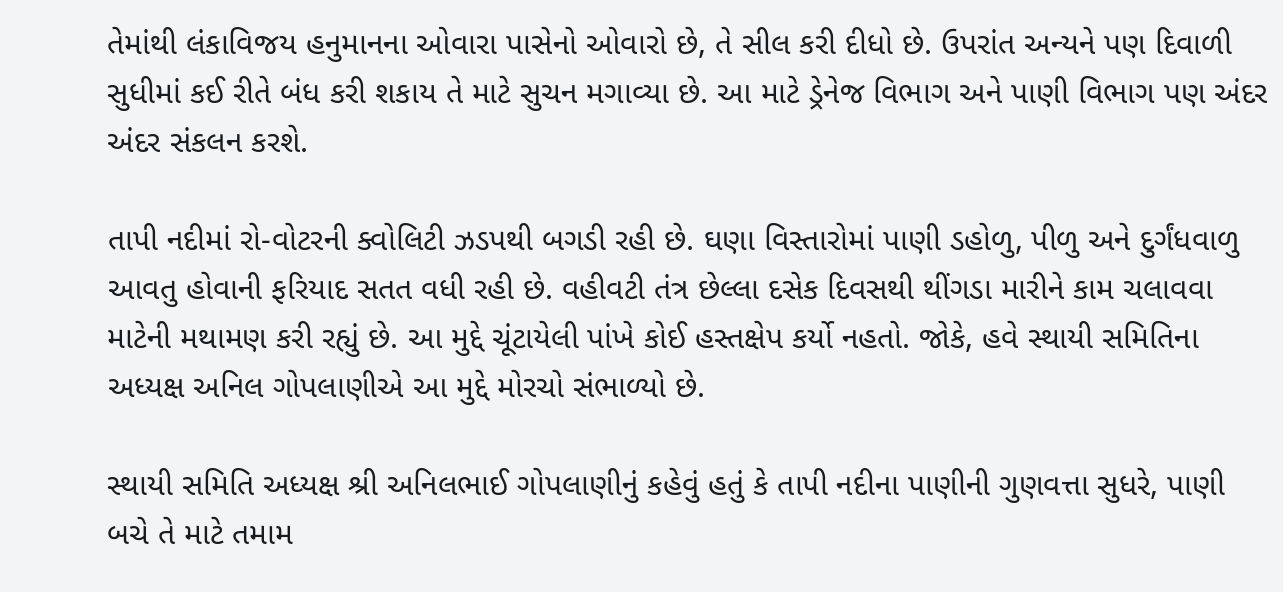તેમાંથી લંકાવિજય હનુમાનના ઓવારા પાસેનો ઓવારો છે, તે સીલ કરી દીધો છે. ઉપરાંત અન્યને પણ દિવાળી સુધીમાં કઈ રીતે બંધ કરી શકાય તે માટે સુચન મગાવ્યા છે. આ માટે ડ્રેનેજ વિભાગ અને પાણી વિભાગ પણ અંદર અંદર સંકલન કરશે.

તાપી નદીમાં રો-વોટરની ક્વોલિટી ઝડપથી બગડી રહી છે. ઘણા વિસ્તારોમાં પાણી ડહોળુ, પીળુ અને દુર્ગંધવાળુ આવતુ હોવાની ફરિયાદ સતત વધી રહી છે. વહીવટી તંત્ર છેલ્લા દસેક દિવસથી થીંગડા મારીને કામ ચલાવવા માટેની મથામણ કરી રહ્યું છે. આ મુદ્દે ચૂંટાયેલી પાંખે કોઈ હસ્તક્ષેપ કર્યો નહતો. જોકે, હવે સ્થાયી સમિતિના અધ્યક્ષ અનિલ ગોપલાણીએ આ મુદ્દે મોરચો સંભાળ્યો છે.

સ્થાયી સમિતિ અધ્યક્ષ શ્રી અનિલભાઈ ગોપલાણીનું કહેવું હતું કે તાપી નદીના પાણીની ગુણવત્તા સુધરે, પાણી બચે તે માટે તમામ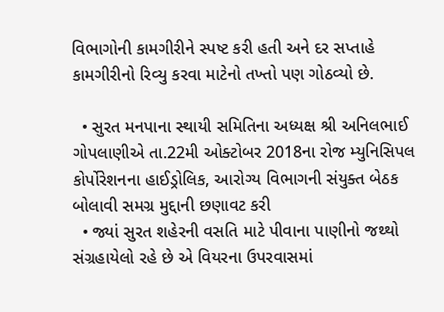વિભાગોની કામગીરીને સ્પષ્ટ કરી હતી અને દર સપ્તાહે કામગીરીનો રિવ્યુ કરવા માટેનો તખ્તો પણ ગોઠવ્યો છે.

  • સુરત મનપાના સ્થાયી સમિતિના અધ્યક્ષ શ્રી અનિલભાઈ ગોપલાણીએ તા.22મી ઓક્ટોબર 2018ના રોજ મ્યુનિસિપલ કોર્પોરેશનના હાઈડ્રોલિક, આરોગ્ય વિભાગની સંયુક્ત બેઠક બોલાવી સમગ્ર મુદ્દાની છણાવટ કરી
  • જ્યાં સુરત શહેરની વસતિ માટે પીવાના પાણીનો જથ્થો સંગ્રહાયેલો રહે છે એ વિયરના ઉપરવાસમાં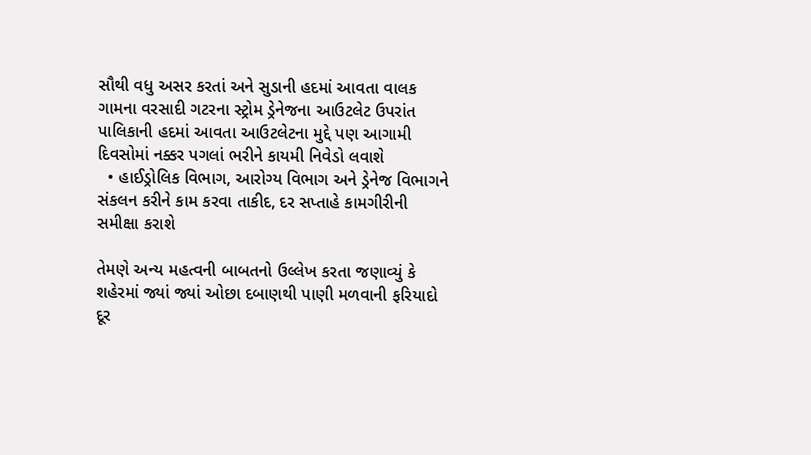સૌથી વધુ અસર કરતાં અને સુડાની હદમાં આવતા વાલક ગામના વરસાદી ગટરના સ્ટ્રોમ ડ્રેનેજના આઉટલેટ ઉપરાંત પાલિકાની હદમાં આવતા આઉટલેટના મુદ્દે પણ આગામી દિવસોમાં નક્કર પગલાં ભરીને કાયમી નિવેડો લવાશે
  • હાઈડ્રોલિક વિભાગ, આરોગ્ય વિભાગ અને ડ્રેનેજ વિભાગને સંકલન કરીને કામ કરવા તાકીદ, દર સપ્તાહે કામગીરીની સમીક્ષા કરાશે

તેમણે અન્ય મહત્વની બાબતનો ઉલ્લેખ કરતા જણાવ્યું કે શહેરમાં જ્યાં જ્યાં ઓછા દબાણથી પાણી મળવાની ફરિયાદો દૂર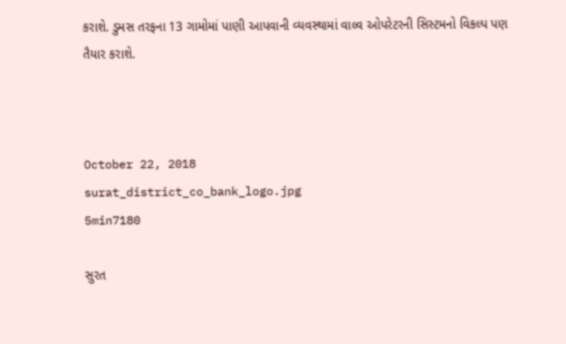કરાશે. ડુમસ તરફના 13 ગામોમાં પાણી આપવાની વ્યવસ્થામાં વાલ્વ ઓપરેટરની સિસ્ટમનો વિકલ્પ પણ તૈયાર કરાશે.



October 22, 2018
surat_district_co_bank_logo.jpg
5min7180

સુરત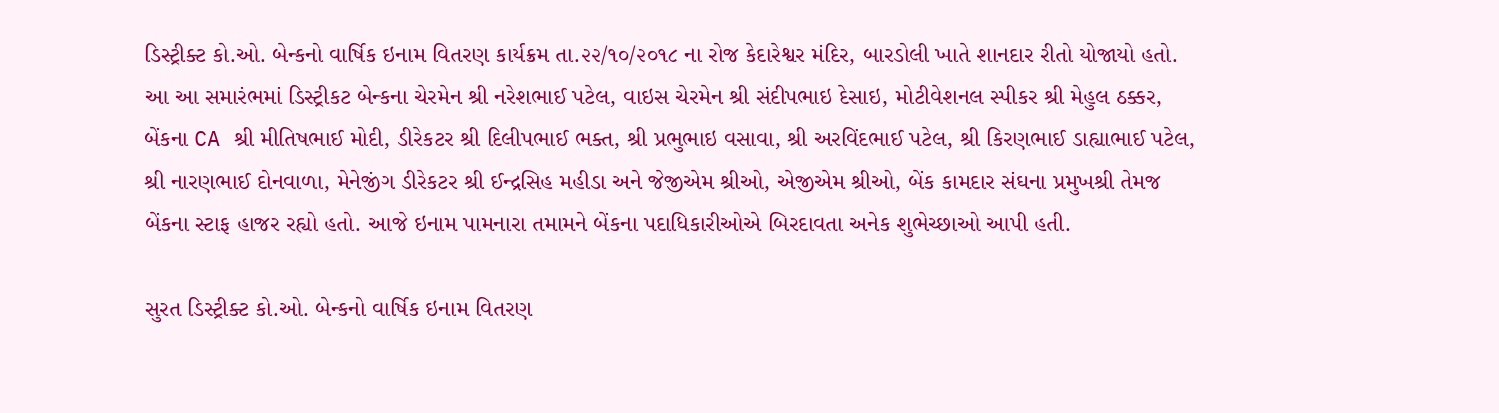ડિસ્ટ્રીક્ટ કો.ઓ. બેન્કનો વાર્ષિક ઇનામ વિતરણ કાર્યક્રમ તા.૨૨/૧૦/૨૦૧૮ ના રોજ કેદારેશ્વર મંદિર, બારડોલી ખાતે શાનદાર રીતો યોજાયો હતો. આ આ સમારંભમાં ડિસ્ટ્રીકટ બેન્કના ચેરમેન શ્રી નરેશભાઈ પટેલ, વાઇસ ચેરમેન શ્રી સંદીપભાઇ દેસાઇ, મોટીવેશનલ સ્પીકર શ્રી મેહુલ ઠક્કર, બેંકના CA શ્રી મીતિષભાઈ મોદી, ડીરેકટર શ્રી દિલીપભાઈ ભક્ત, શ્રી પ્રભુભાઇ વસાવા, શ્રી અરવિંદભાઈ પટેલ, શ્રી કિરણભાઈ ડાહ્યાભાઈ પટેલ, શ્રી નારણભાઈ દોનવાળા, મેનેજીંગ ડીરેકટર શ્રી ઈન્દ્રસિહ મહીડા અને જેજીએમ શ્રીઓ, એજીએમ શ્રીઓ, બેંક કામદાર સંઘના પ્રમુખશ્રી તેમજ બેંકના સ્ટાફ હાજર રહ્યો હતો. આજે ઇનામ પામનારા તમામને બેંકના પદાધિકારીઓએ બિરદાવતા અનેક શુભેચ્છાઓ આપી હતી.

સુરત ડિસ્ટ્રીક્ટ કો.ઓ. બેન્કનો વાર્ષિક ઇનામ વિતરણ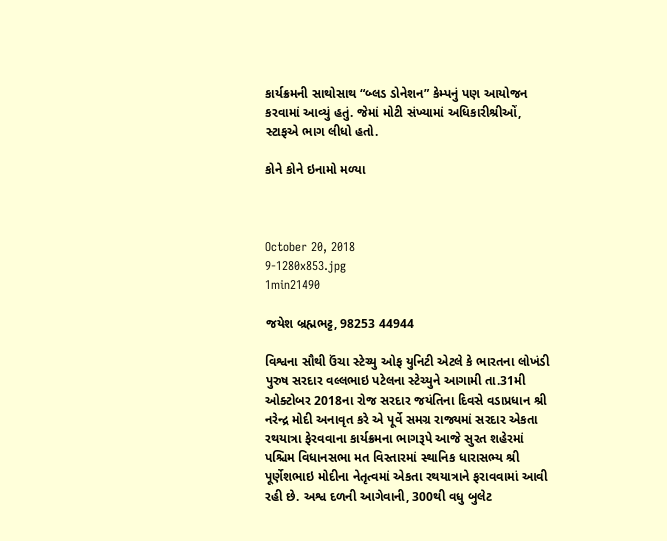કાર્યક્રમની સાથોસાથ “બ્લડ ડોનેશન” કેમ્પનું પણ આયોજન કરવામાં આવ્યું હતું. જેમાં મોટી સંખ્યામાં અધિકારીશ્રીઓં, સ્ટાફએ ભાગ લીધો હતો.

કોને કોને ઇનામો મળ્યા



October 20, 2018
9-1280x853.jpg
1min21490

જયેશ બ્રહ્મભટ્ટ, 98253 44944

વિશ્વના સૌથી ઉંચા સ્ટેચ્યુ ઓફ યુનિટી એટલે કે ભારતના લોખંડી પુરુષ સરદાર વલ્લભાઇ પટેલના સ્ટેચ્યુને આગામી તા.31મી ઓક્ટોબર 2018ના રોજ સરદાર જયંતિના દિવસે વડાપ્રધાન શ્રી નરેન્દ્ર મોદી અનાવૃત કરે એ પૂર્વે સમગ્ર રાજ્યમાં સરદાર એકતા રથયાત્રા ફેરવવાના કાર્યક્રમના ભાગરૂપે આજે સુરત શહેરમાં પશ્ચિમ વિધાનસભા મત વિસ્તારમાં સ્થાનિક ધારાસભ્ય શ્રી પૂર્ણેશભાઇ મોદીના નેતૃત્વમાં એકતા રથયાત્રાને ફરાવવામાં આવી રહી છે. અશ્વ દળની આગેવાની, 300થી વધુ બુલેટ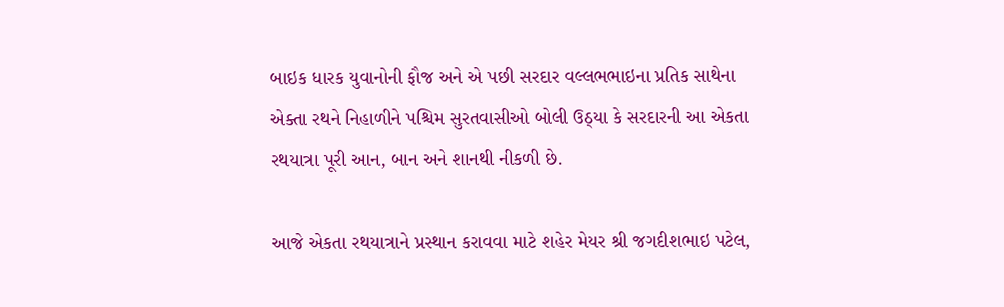બાઇક ધારક યુવાનોની ફૌજ અને એ પછી સરદાર વલ્લભભાઇના પ્રતિક સાથેના એક્તા રથને નિહાળીને પશ્ચિમ સુરતવાસીઓ બોલી ઉઠ્યા કે સરદારની આ એકતા રથયાત્રા પૂરી આન, બાન અને શાનથી નીકળી છે.

આજે એકતા રથયાત્રાને પ્રસ્થાન કરાવવા માટે શહેર મેયર શ્રી જગદીશભાઇ પટેલ,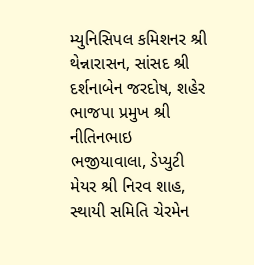મ્યુનિસિપલ કમિશનર શ્રી થેન્નારાસન, સાંસદ શ્રી દર્શનાબેન જરદોષ, શહેર ભાજપા પ્રમુખ શ્રી નીતિનભાઇ ભજીયાવાલા, ડેપ્યુટી મેયર શ્રી નિરવ શાહ, સ્થાયી સમિતિ ચેરમેન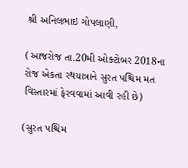શ્રી અનિલભાઇ ગોપલાણી,

(આજરોજ તા.20મી ઓક્ટોબર 2018ના રોજ એકતા રથયાત્રાને સુરત પશ્ચિમ મત વિસ્તારમાં ફેરવવામાં આવી રહી છે)

(સુરત પશ્ચિમ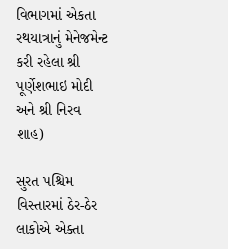વિભાગમાં એકતા રથયાત્રાનું મેનેજમેન્ટ કરી રહેલા શ્રી પૂર્ણેશભાઇ મોદી અને શ્રી નિરવ શાહ)

સુરત પશ્ચિમ વિસ્તારમાં ઠેર-ઠેર લાકોએ એક્તા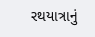રથયાત્રાનું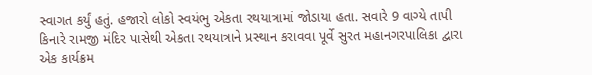સ્વાગત કર્યું હતું. હજારો લોકો સ્વયંભુ એકતા રથયાત્રામાં જોડાયા હતા. સવારે 9 વાગ્યે તાપી કિનારે રામજી મંદિર પાસેથી એકતા રથયાત્રાને પ્રસ્થાન કરાવવા પૂર્વે સુરત મહાનગરપાલિકા દ્વારા એક કાર્યક્રમ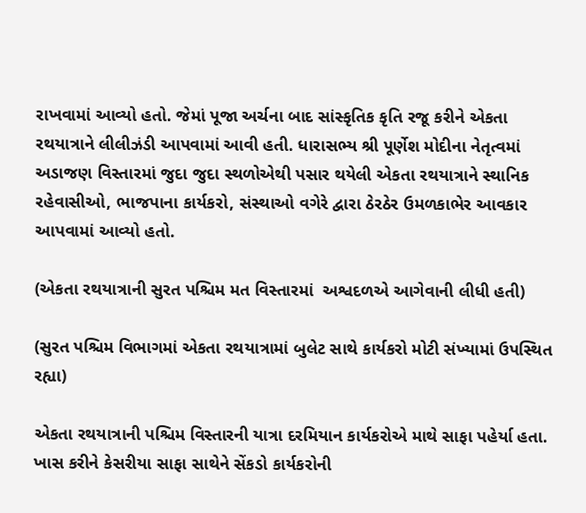રાખવામાં આવ્યો હતો. જેમાં પૂજા અર્ચના બાદ સાંસ્કૃતિક કૃતિ રજૂ કરીને એકતા રથયાત્રાને લીલીઝંડી આપવામાં આવી હતી. ધારાસભ્ય શ્રી પૂર્ણેશ મોદીના નેતૃત્વમાં અડાજણ વિસ્તારમાં જુદા જુદા સ્થળોએથી પસાર થયેલી એકતા રથયાત્રાને સ્થાનિક રહેવાસીઓ, ભાજપાના કાર્યકરો, સંસ્થાઓ વગેરે દ્વારા ઠેરઠેર ઉમળકાભેર આવકાર આપવામાં આવ્યો હતો.

(એકતા રથયાત્રાની સુરત પશ્ચિમ મત વિસ્તારમાં  અશ્વદળએ આગેવાની લીધી હતી)

(સુરત પશ્ચિમ વિભાગમાં એકતા રથયાત્રામાં બુલેટ સાથે કાર્યકરો મોટી સંખ્યામાં ઉપસ્થિત રહ્યા)

એકતા રથયાત્રાની પશ્ચિમ વિસ્તારની યાત્રા દરમિયાન કાર્યકરોએ માથે સાફા પહેર્યા હતા. ખાસ કરીને કેસરીયા સાફા સાથેને સેંકડો કાર્યકરોની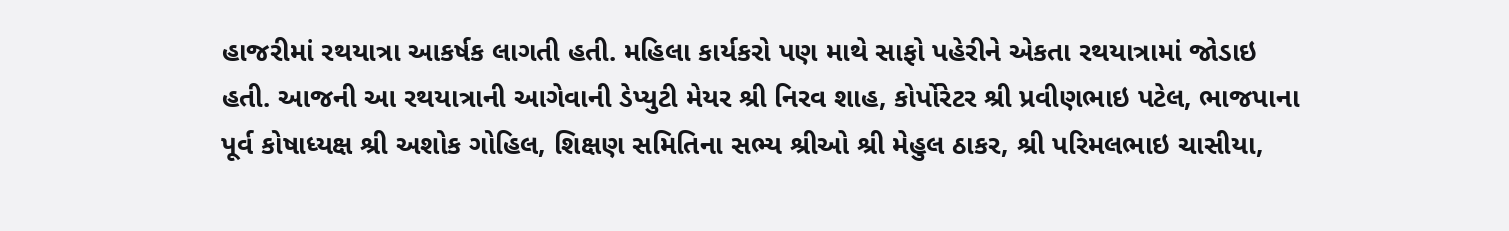હાજરીમાં રથયાત્રા આકર્ષક લાગતી હતી. મહિલા કાર્યકરો પણ માથે સાફો પહેરીને એકતા રથયાત્રામાં જોડાઇ હતી. આજની આ રથયાત્રાની આગેવાની ડેપ્યુટી મેયર શ્રી નિરવ શાહ, કોર્પોરેટર શ્રી પ્રવીણભાઇ પટેલ, ભાજપાના પૂર્વ કોષાધ્યક્ષ શ્રી અશોક ગોહિલ, શિક્ષણ સમિતિના સભ્ય શ્રીઓ શ્રી મેહુલ ઠાકર, શ્રી પરિમલભાઇ ચાસીયા,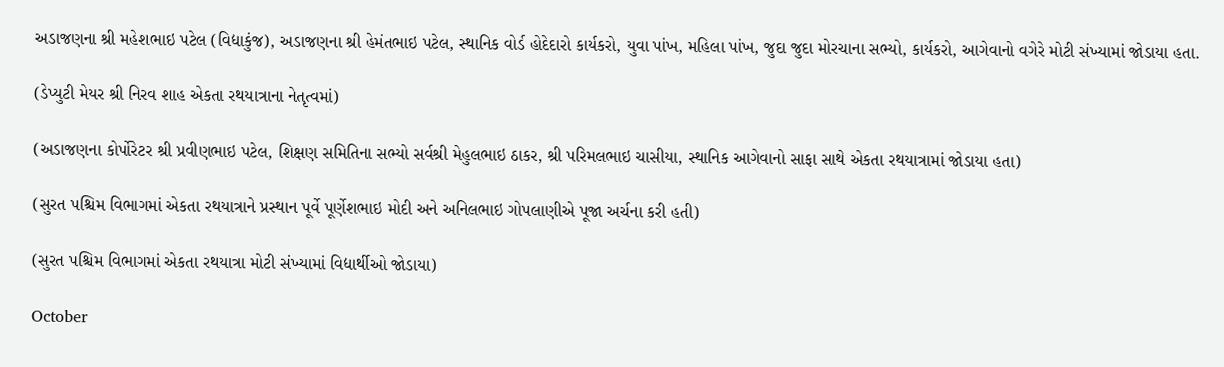અડાજણના શ્રી મહેશભાઇ પટેલ (વિદ્યાકુંજ), અડાજણના શ્રી હેમંતભાઇ પટેલ, સ્થાનિક વોર્ડ હોદેદારો કાર્યકરો, યુવા પાંખ, મહિલા પાંખ, જુદા જુદા મોરચાના સભ્યો, કાર્યકરો, આગેવાનો વગેરે મોટી સંખ્યામાં જોડાયા હતા.

(ડેપ્યુટી મેયર શ્રી નિરવ શાહ એકતા રથયાત્રાના નેતૃત્વમાં)

(અડાજણના કોર્પોરેટર શ્રી પ્રવીણભાઇ પટેલ, શિક્ષણ સમિતિના સભ્યો સર્વશ્રી મેહુલભાઇ ઠાકર, શ્રી પરિમલભાઇ ચાસીયા, સ્થાનિક આગેવાનો સાફા સાથે એકતા રથયાત્રામાં જોડાયા હતા)

(સુરત પશ્ચિમ વિભાગમાં એકતા રથયાત્રાને પ્રસ્થાન પૂર્વે પૂર્ણેશભાઇ મોદી અને અનિલભાઇ ગોપલાણીએ પૂજા અર્ચના કરી હતી)

(સુરત પશ્ચિમ વિભાગમાં એકતા રથયાત્રા મોટી સંખ્યામાં વિદ્યાર્થીઓ જોડાયા)

October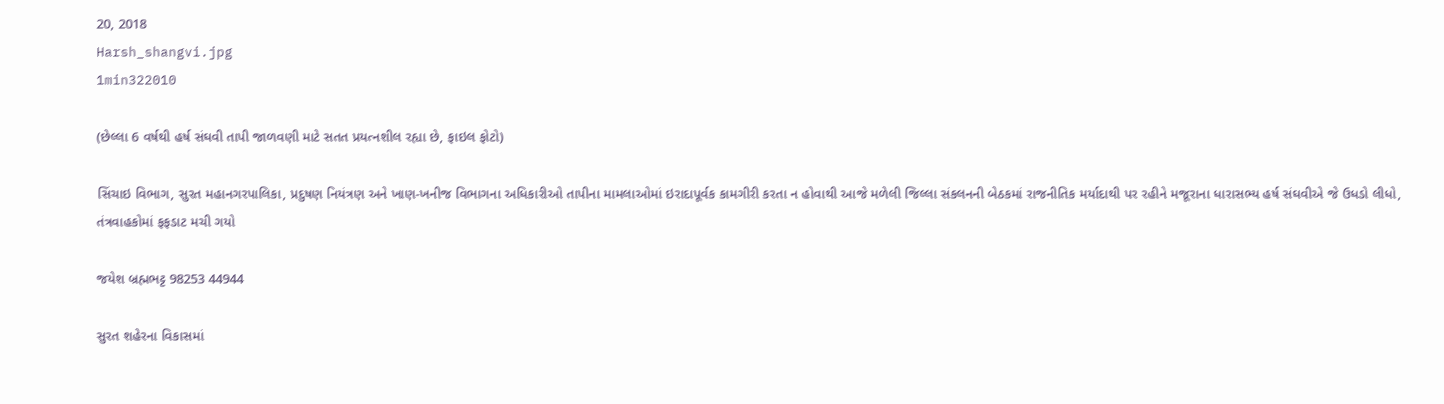20, 2018
Harsh_shangvi.jpg
1min322010

(છેલ્લા 6 વર્ષથી હર્ષ સંઘવી તાપી જાળવણી માટે સતત પ્રયત્નશીલ રહ્યા છે, ફાઇલ ફોટો)

સિંચાઇ વિભાગ, સુરત મહાનગરપાલિકા, પ્રદુષણ નિયંત્રણ અને ખાણ-ખનીજ વિભાગના અધિકારીઓ તાપીના મામલાઓમાં ઇરાદાપૂર્વક કામગીરી કરતા ન હોવાથી આજે મળેલી જિલ્લા સંકલનની બેઠકમાં રાજનીતિક મર્યાદાથી પર રહીને મજૂરાના ધારાસભ્ય હર્ષ સંઘવીએ જે ઉધડો લીધો, તંત્રવાહકોમાં ફફડાટ મચી ગયો

જયેશ બ્રહ્મભટ્ટ 98253 44944

સુરત શહેરના વિકાસમાં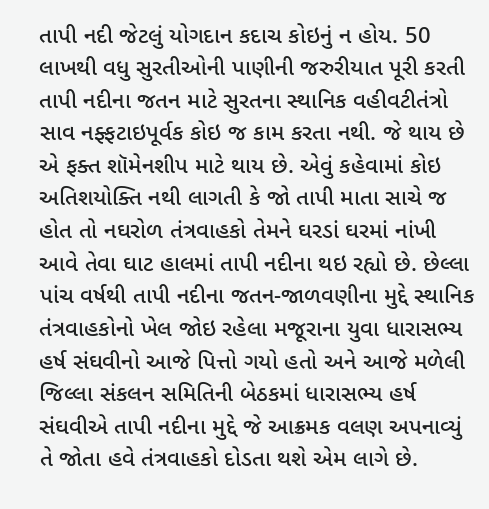તાપી નદી જેટલું યોગદાન કદાચ કોઇનું ન હોય. 50 લાખથી વધુ સુરતીઓની પાણીની જરુરીયાત પૂરી કરતી તાપી નદીના જતન માટે સુરતના સ્થાનિક વહીવટીતંત્રો સાવ નફ્ફટાઇપૂર્વક કોઇ જ કામ કરતા નથી. જે થાય છે એ ફક્ત શૉમેનશીપ માટે થાય છે. એવું કહેવામાં કોઇ અતિશયોક્તિ નથી લાગતી કે જો તાપી માતા સાચે જ હોત તો નઘરોળ તંત્રવાહકો તેમને ઘરડાં ઘરમાં નાંખી આવે તેવા ઘાટ હાલમાં તાપી નદીના થઇ રહ્યો છે. છેલ્લા પાંચ વર્ષથી તાપી નદીના જતન-જાળવણીના મુદ્દે સ્થાનિક તંત્રવાહકોનો ખેલ જોઇ રહેલા મજૂરાના યુવા ધારાસભ્ય હર્ષ સંઘવીનો આજે પિત્તો ગયો હતો અને આજે મળેલી જિલ્લા સંકલન સમિતિની બેઠકમાં ધારાસભ્ય હર્ષ સંઘવીએ તાપી નદીના મુદ્દે જે આક્રમક વલણ અપનાવ્યું તે જોતા હવે તંત્રવાહકો દોડતા થશે એમ લાગે છે.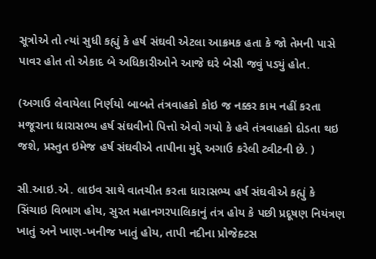સૂત્રોએ તો ત્યાં સુધી કહ્યું કે હર્ષ સંઘવી એટલા આક્રમક હતા કે જો તેમની પાસે પાવર હોત તો એકાદ બે અધિકારીઓને આજે ઘરે બેસી જવું પડ્યું હોત.

(અગાઉ લેવાયેલા નિર્ણયો બાબતે તંત્રવાહકો કોઇ જ નક્કર કામ નહીં કરતા મજૂરાના ધારાસભ્ય હર્ષ સંઘવીનો પિત્તો એવો ગયો કે હવે તંત્રવાહકો દોડતા થઇ જશે, પ્રસ્તુત ઇમેજ હર્ષ સંઘવીએ તાપીના મુદ્દે અગાઉ કરેલી ટ્વીટની છે. )

સી.આઇ.એ. લાઇવ સાથે વાતચીત કરતા ધારાસભ્ય હર્ષ સંઘવીએ કહ્યું કે સિંચાઇ વિભાગ હોય, સુરત મહાનગરપાલિકાનું તંત્ર હોય કે પછી પ્રદૂષણ નિયંત્રણ ખાતું અને ખાણ-ખનીજ ખાતું હોય, તાપી નદીના પ્રોજેક્ટસ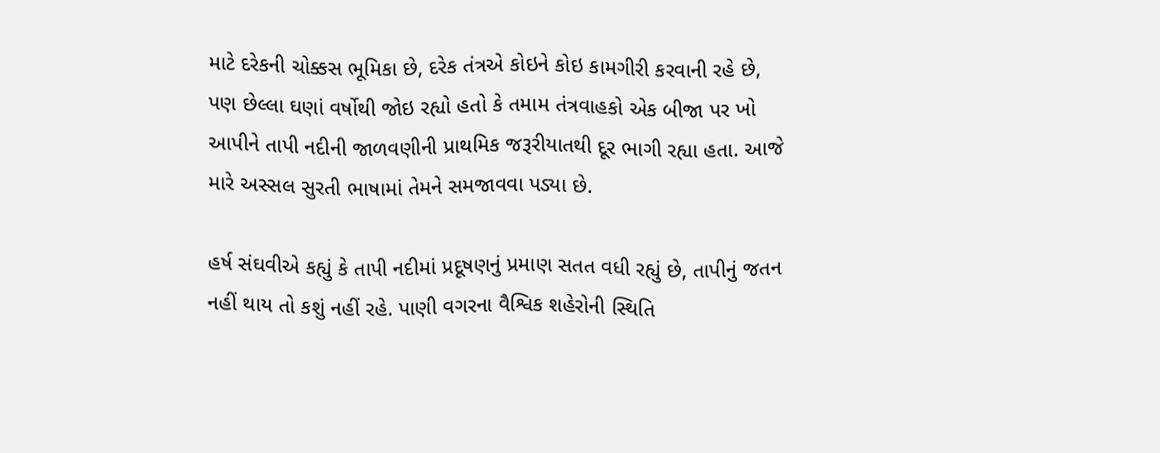માટે દરેકની ચોક્કસ ભૂમિકા છે, દરેક તંત્રએ કોઇને કોઇ કામગીરી કરવાની રહે છે, પણ છેલ્લા ઘણાં વર્ષોથી જોઇ રહ્યો હતો કે તમામ તંત્રવાહકો એક બીજા પર ખો આપીને તાપી નદીની જાળવણીની પ્રાથમિક જરૂરીયાતથી દૂર ભાગી રહ્યા હતા. આજે મારે અસ્સલ સુરતી ભાષામાં તેમને સમજાવવા પડ્યા છે.

હર્ષ સંઘવીએ કહ્યું કે તાપી નદીમાં પ્રદૂષણનું પ્રમાણ સતત વધી રહ્યું છે, તાપીનું જતન નહીં થાય તો કશું નહીં રહે. પાણી વગરના વૈશ્વિક શહેરોની સ્થિતિ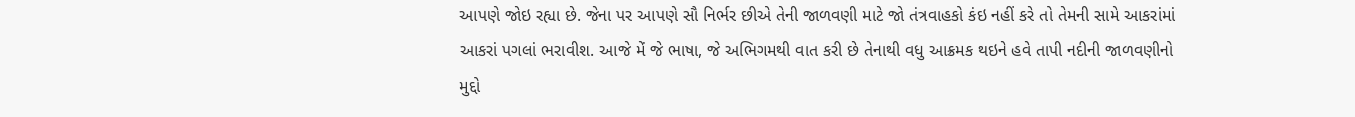આપણે જોઇ રહ્યા છે. જેના પર આપણે સૌ નિર્ભર છીએ તેની જાળવણી માટે જો તંત્રવાહકો કંઇ નહીં કરે તો તેમની સામે આકરાંમાં આકરાં પગલાં ભરાવીશ. આજે મેં જે ભાષા, જે અભિગમથી વાત કરી છે તેનાથી વધુ આક્રમક થઇને હવે તાપી નદીની જાળવણીનો મુદ્દો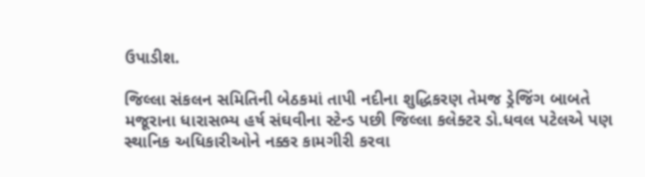ઉપાડીશ.

જિલ્લા સંકલન સમિતિની બેઠકમાં તાપી નદીના શુદ્ધિકરણ તેમજ ડ્રેજિંગ બાબતે મજૂરાના ધારાસભ્ય હર્ષ સંઘવીના સ્ટેન્ડ પછી જિલ્લા કલેક્ટર ડો.ધવલ પટેલએ પણ સ્થાનિક અધિકારીઓને નક્કર કામગીરી કરવા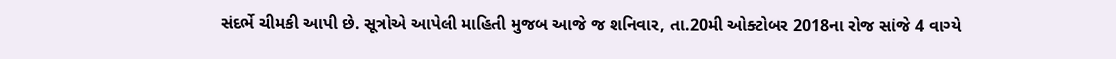સંદર્ભે ચીમકી આપી છે. સૂત્રોએ આપેલી માહિતી મુજબ આજે જ શનિવાર, તા.20મી ઓક્ટોબર 2018ના રોજ સાંજે 4 વાગ્યે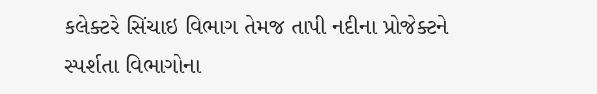કલેક્ટરે સિંચાઇ વિભાગ તેમજ તાપી નદીના પ્રોજેક્ટને સ્પર્શતા વિભાગોના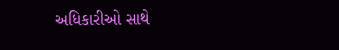અધિકારીઓ સાથે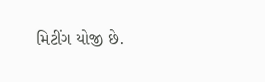મિટીંગ યોજી છે.